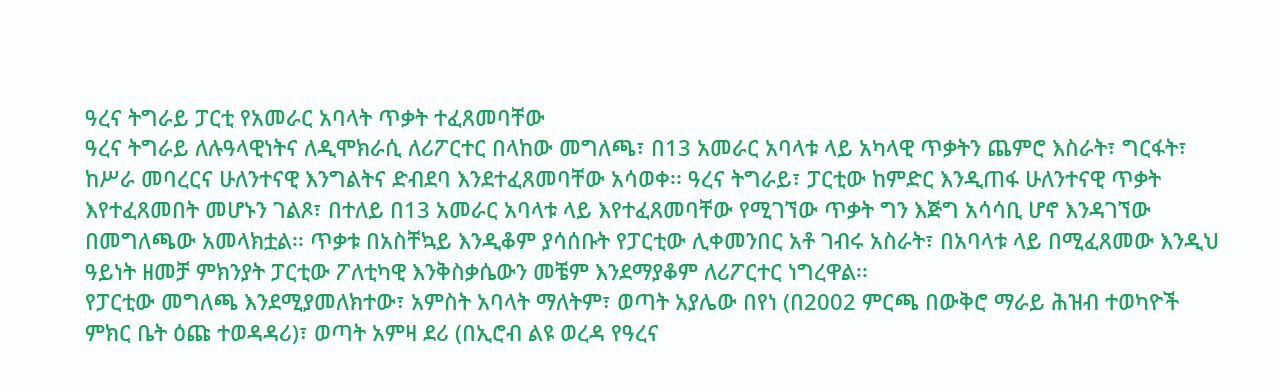ዓረና ትግራይ ፓርቲ የአመራር አባላት ጥቃት ተፈጸመባቸው
ዓረና ትግራይ ለሉዓላዊነትና ለዲሞክራሲ ለሪፖርተር በላከው መግለጫ፣ በ13 አመራር አባላቱ ላይ አካላዊ ጥቃትን ጨምሮ እስራት፣ ግርፋት፣ ከሥራ መባረርና ሁለንተናዊ እንግልትና ድብደባ እንደተፈጸመባቸው አሳወቀ፡፡ ዓረና ትግራይ፣ ፓርቲው ከምድር እንዲጠፋ ሁለንተናዊ ጥቃት እየተፈጸመበት መሆኑን ገልጾ፣ በተለይ በ13 አመራር አባላቱ ላይ እየተፈጸመባቸው የሚገኘው ጥቃት ግን እጅግ አሳሳቢ ሆኖ እንዳገኘው በመግለጫው አመላክቷል፡፡ ጥቃቱ በአስቸኳይ እንዲቆም ያሳሰቡት የፓርቲው ሊቀመንበር አቶ ገብሩ አስራት፣ በአባላቱ ላይ በሚፈጸመው እንዲህ ዓይነት ዘመቻ ምክንያት ፓርቲው ፖለቲካዊ እንቅስቃሴውን መቼም እንደማያቆም ለሪፖርተር ነግረዋል፡፡
የፓርቲው መግለጫ እንደሚያመለክተው፣ አምስት አባላት ማለትም፣ ወጣት አያሌው በየነ (በ2002 ምርጫ በውቅሮ ማራይ ሕዝብ ተወካዮች ምክር ቤት ዕጩ ተወዳዳሪ)፣ ወጣት አምዛ ደሪ (በኢሮብ ልዩ ወረዳ የዓረና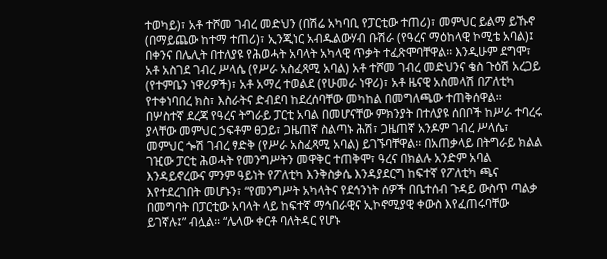ተወካይ)፣ አቶ ተሾመ ገብረ መድህን (በሽሬ አካባቢ የፓርቲው ተጠሪ)፣ መምህር ይልማ ይኹኖ (በማይጨው ከተማ ተጠሪ)፣ ኢንጂነር አብዱልውሃብ ቡሽራ (የዓረና ማዕከላዊ ኮሚቴ አባል)፤ በቀንና በሌሊት በተለያዩ የሕወሓት አባላት አካላዊ ጥቃት ተፈጽሞባቸዋል፡፡ እንዲሁም ደግሞ፣ አቶ አስገደ ገብረ ሥላሴ (የሥራ አስፈጻሚ አባል) አቶ ተሾመ ገብረ መድህንና ቄስ ጉዕሽ አረጋይ (የተምቤን ነዋሪዎች)፣ አቶ አማረ ተወልደ (የሁመራ ነዋሪ)፣ አቶ ዜናዊ አስመላሽ በፖለቲካ የተቀነባበረ ክስ፣ እስራትና ድብደባ ከደረሰባቸው መካከል በመግለጫው ተጠቅሰዋል፡፡
በሦስተኛ ደረጃ የዓረና ትግራይ ፓርቲ አባል በመሆናቸው ምክንያት በተለያዩ ሰበቦች ከሥራ ተባረሩ ያላቸው መምህር ኃፍቶም ፀጋይ፣ ጋዜጠኛ ስልጣኑ ሕሽ፣ ጋዜጠኛ አንዶም ገብረ ሥላሴ፣ መምህር ጐሽ ገብረ ፃድቅ (የሥራ አስፈጻሚ አባል) ይገኙባቸዋል፡፡ በአጠቃላይ በትግራይ ክልል ገዢው ፓርቲ ሕወሓት የመንግሥትን መዋቅር ተጠቅሞ፣ ዓረና በክልሉ አንድም አባል እንዳይኖረውና ምንም ዓይነት የፖለቲካ እንቅስቃሴ እንዳያደርግ ከፍተኛ የፖለቲካ ጫና እየተደረገበት መሆኑን፣ “የመንግሥት አካላትና የደኅንነት ሰዎች በቤተሰብ ጉዳይ ውስጥ ጣልቃ በመግባት በፓርቲው አባላት ላይ ከፍተኛ ማኅበራዊና ኢኮኖሚያዊ ቀውስ እየፈጠሩባቸው ይገኛሉ፤” ብሏል፡፡ “ሌላው ቀርቶ ባለትዳር የሆኑ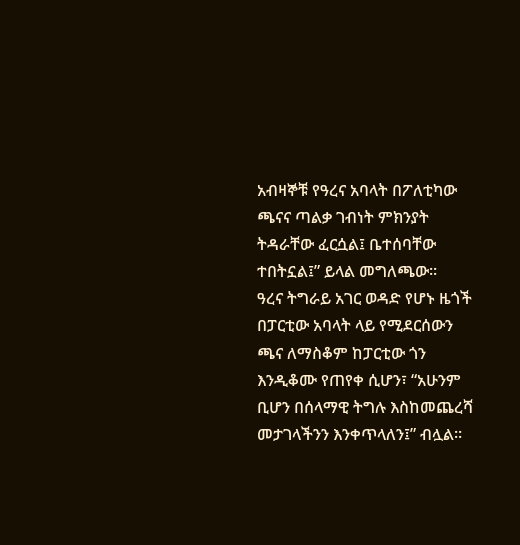አብዛኞቹ የዓረና አባላት በፖለቲካው ጫናና ጣልቃ ገብነት ምክንያት ትዳራቸው ፈርሷል፤ ቤተሰባቸው ተበትኗል፤” ይላል መግለጫው፡፡
ዓረና ትግራይ አገር ወዳድ የሆኑ ዜጎች በፓርቲው አባላት ላይ የሚደርሰውን ጫና ለማስቆም ከፓርቲው ጎን እንዲቆሙ የጠየቀ ሲሆን፣ “አሁንም ቢሆን በሰላማዊ ትግሉ እስከመጨረሻ መታገላችንን እንቀጥላለን፤” ብሏል፡፡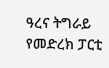ዓረና ትግራይ የመድረክ ፓርቲ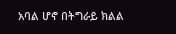አባል ሆኖ በትግራይ ክልል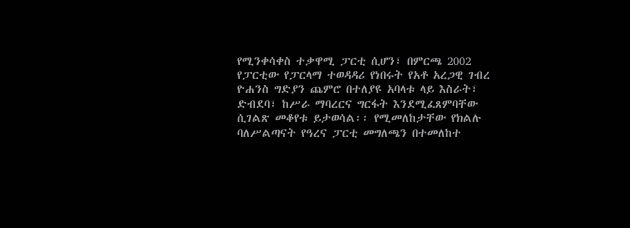የሚንቀሳቀስ ተቃዋሚ ፓርቲ ሲሆን፣ በምርጫ 2002 የፓርቲው የፓርላማ ተወዳዳሪ የነበሩት የአቶ አረጋዊ ገብረ ዮሐንስ ግድያን ጨምሮ በተለያዩ አባላቱ ላይ እስራት፣ ድብደባ፣ ከሥራ ማባረርና ግርፋት እንደሚፈጸምባቸው ሲገልጽ መቆየቱ ይታወሳል፡፡ የሚመለከታቸው የክልሉ ባለሥልጣናት የዓረና ፓርቲ መግለጫን በተመለከተ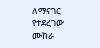ለማናገር የተደረገው ሙከራ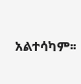አልተሳካም፡፡